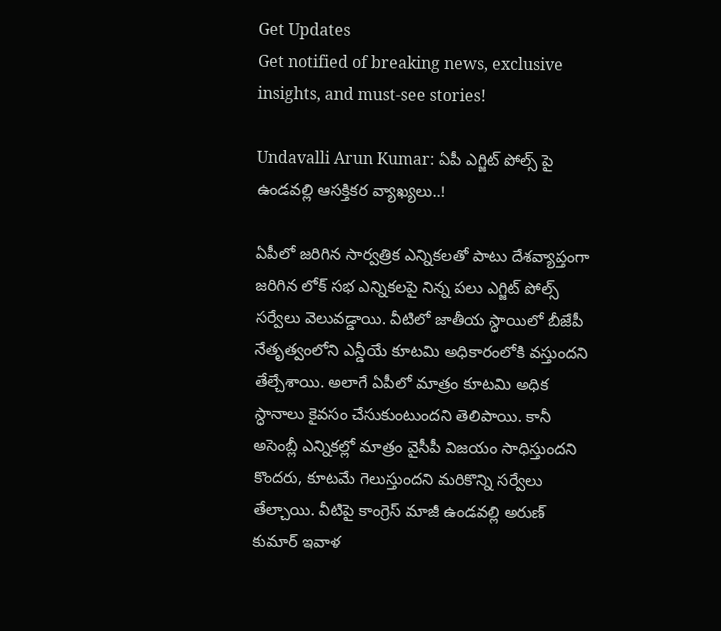Get Updates
Get notified of breaking news, exclusive insights, and must-see stories!

Undavalli Arun Kumar: ఏపీ ఎగ్జిట్ పోల్స్ పై ఉండవల్లి ఆసక్తికర వ్యాఖ్యలు..!

ఏపీలో జరిగిన సార్వత్రిక ఎన్నికలతో పాటు దేశవ్యాప్తంగా జరిగిన లోక్ సభ ఎన్నికలపై నిన్న పలు ఎగ్జిట్ పోల్స్ సర్వేలు వెలువడ్డాయి. వీటిలో జాతీయ స్ధాయిలో బీజేపీ నేతృత్వంలోని ఎన్డీయే కూటమి అధికారంలోకి వస్తుందని తేల్చేశాయి. అలాగే ఏపీలో మాత్రం కూటమి అధిక స్ధానాలు కైవసం చేసుకుంటుందని తెలిపాయి. కానీ అసెంబ్లీ ఎన్నికల్లో మాత్రం వైసీపీ విజయం సాధిస్తుందని కొందరు, కూటమే గెలుస్తుందని మరికొన్ని సర్వేలు తేల్చాయి. వీటిపై కాంగ్రెస్ మాజీ ఉండవల్లి అరుణ్ కుమార్ ఇవాళ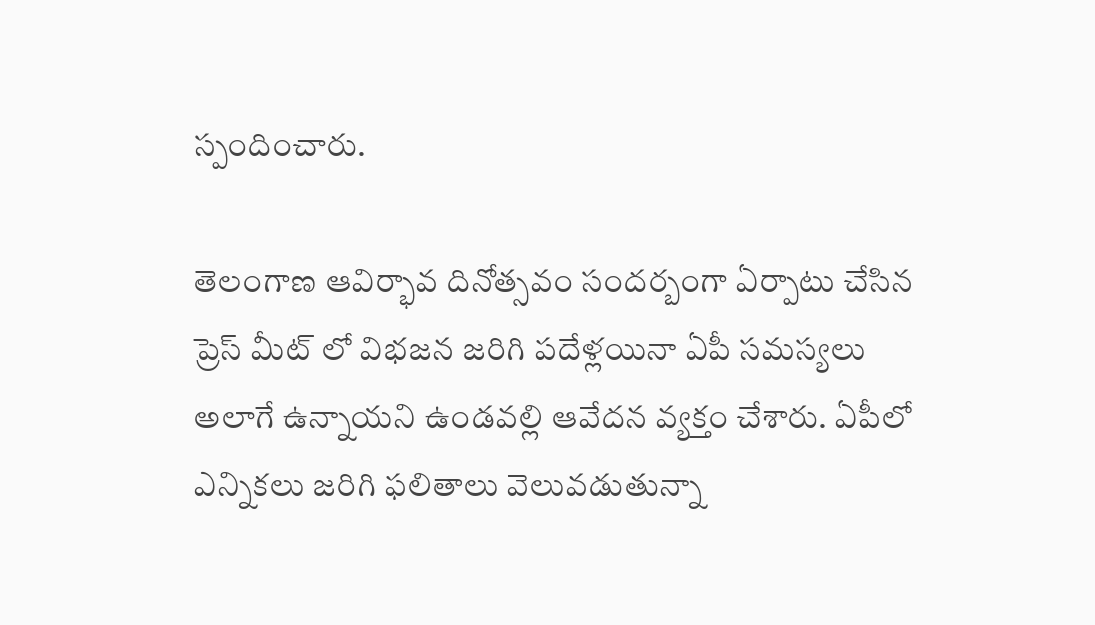స్పందించారు.

తెలంగాణ ఆవిర్భావ దినోత్సవం సందర్బంగా ఏర్పాటు చేసిన ప్రెస్ మీట్ లో విభజన జరిగి పదేళ్లయినా ఏపీ సమస్యలు అలాగే ఉన్నాయని ఉండవల్లి ఆవేదన వ్యక్తం చేశారు. ఏపీలో ఎన్నికలు జరిగి ఫలితాలు వెలువడుతున్నా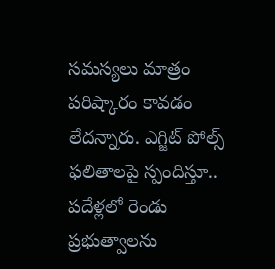సమస్యలు మాత్రం పరిష్కారం కావడం లేదన్నారు. ఎగ్జిట్ పోల్స్ ఫలితాలపై స్పందిస్తూ.. పదేళ్లలో రెండు ప్రభుత్వాలను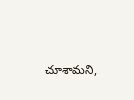చూశామని,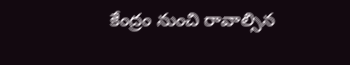కేంద్రం నుంచి రావాల్సిన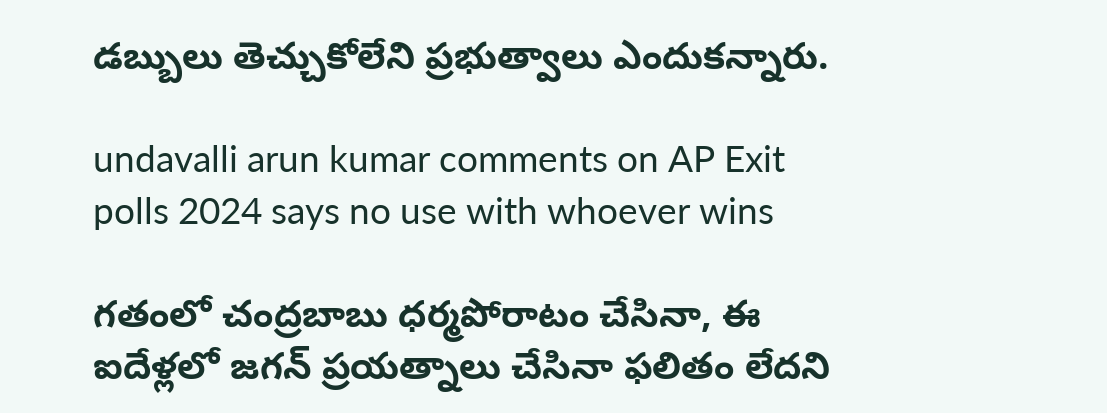డబ్బులు తెచ్చుకోలేని ప్రభుత్వాలు ఎందుకన్నారు.

undavalli arun kumar comments on AP Exit polls 2024 says no use with whoever wins

గతంలో చంద్రబాబు ధర్మపోరాటం చేసినా, ఈ ఐదేళ్లలో జగన్ ప్రయత్నాలు చేసినా ఫలితం లేదని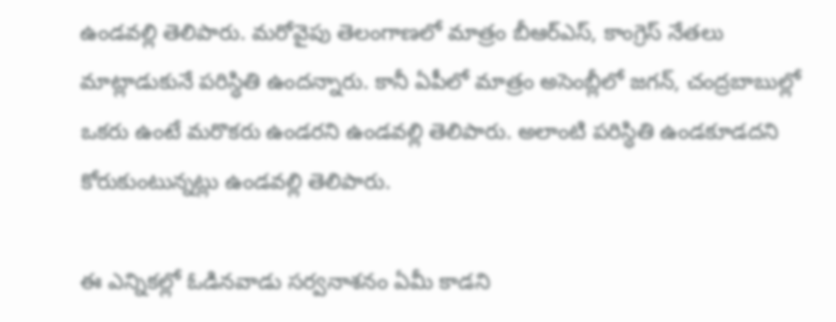ఉండవల్లి తెలిపారు. మరోవైపు తెలంగాణలో మాత్రం బీఆర్ఎస్, కాంగ్రెస్ నేతలు మాట్లాడుకునే పరిస్ధితి ఉందన్నారు. కానీ ఏపీలో మాత్రం అసెంబ్లీలో జగన్, చంద్రబాబుల్లో ఒకరు ఉంటే మరొకరు ఉండరని ఉండవల్లి తెలిపారు. అలాంటి పరిస్ధితి ఉండకూడదని కోరుకుంటున్నట్లు ఉండవల్లి తెలిపారు.

ఈ ఎన్నికల్లో ఓడినవాడు సర్వనాశనం ఏమీ కాడని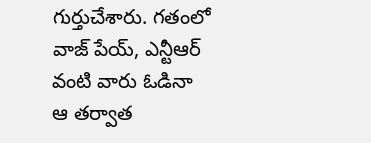గుర్తుచేశారు. గతంలో వాజ్ పేయ్, ఎన్టీఆర్ వంటి వారు ఓడినా ఆ తర్వాత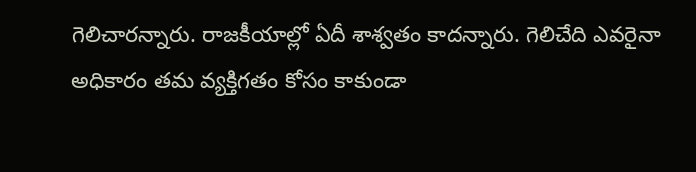గెలిచారన్నారు. రాజకీయాల్లో ఏదీ శాశ్వతం కాదన్నారు. గెలిచేది ఎవరైనా అధికారం తమ వ్యక్తిగతం కోసం కాకుండా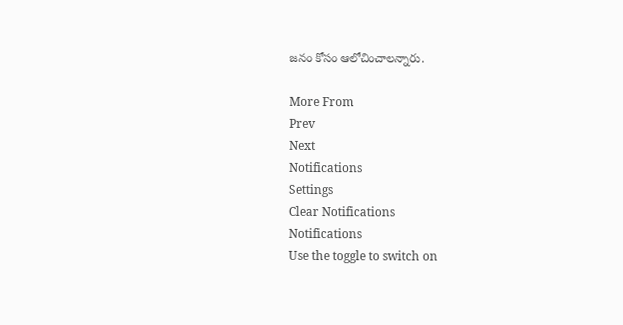జనం కోసం ఆలోచించాలన్నారు.

More From
Prev
Next
Notifications
Settings
Clear Notifications
Notifications
Use the toggle to switch on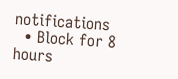notifications
  • Block for 8 hours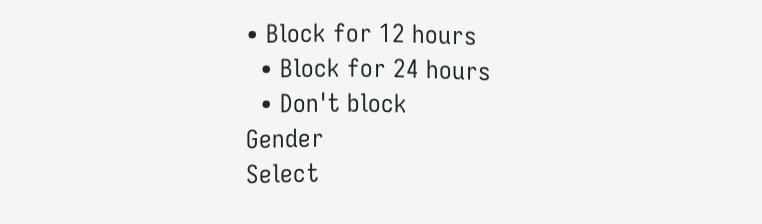• Block for 12 hours
  • Block for 24 hours
  • Don't block
Gender
Select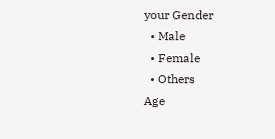your Gender
  • Male
  • Female
  • Others
Age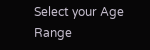Select your Age Range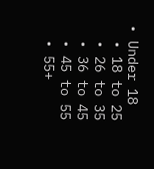• Under 18
  • 18 to 25
  • 26 to 35
  • 36 to 45
  • 45 to 55
  • 55+